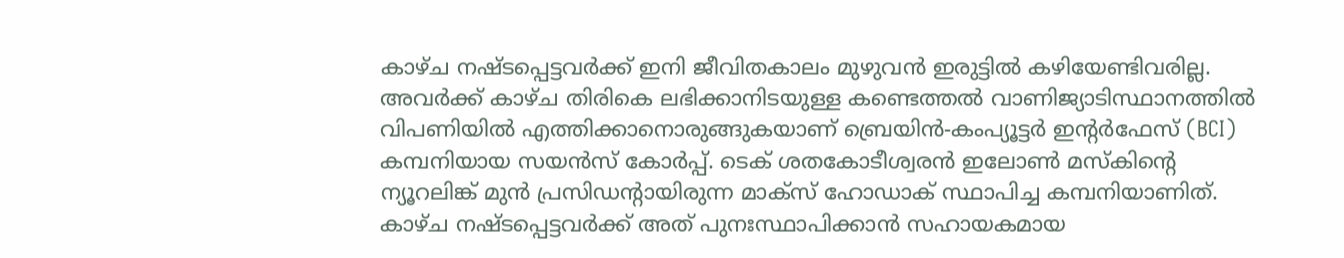കാഴ്ച നഷ്ടപ്പെട്ടവർക്ക് ഇനി ജീവിതകാലം മുഴുവൻ ഇരുട്ടിൽ കഴിയേണ്ടിവരില്ല. അവർക്ക് കാഴ്ച തിരികെ ലഭിക്കാനിടയുള്ള കണ്ടെത്തൽ വാണിജ്യാടിസ്ഥാനത്തിൽ വിപണിയിൽ എത്തിക്കാനൊരുങ്ങുകയാണ് ബ്രെയിൻ-കംപ്യൂട്ടർ ഇന്റർഫേസ് (BCI) കമ്പനിയായ സയൻസ് കോർപ്പ്. ടെക് ശതകോടീശ്വരൻ ഇലോൺ മസ്‌കിന്റെ ന്യൂറലിങ്ക് മുൻ പ്രസിഡന്റായിരുന്ന മാക്‌സ് ഹോഡാക് സ്ഥാപിച്ച കമ്പനിയാണിത്. കാഴ്ച നഷ്ടപ്പെട്ടവർക്ക് അത് പുനഃസ്ഥാപിക്കാൻ സഹായകമായ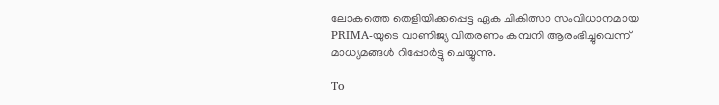ലോകത്തെ തെളിയിക്കപ്പെട്ട ഏക ചികിത്സാ സംവിധാനമായ PRIMA-യുടെ വാണിജ്യ വിതരണം കമ്പനി ആരംഭിച്ചുവെന്ന് മാധ്യമങ്ങൾ റിപ്പോർട്ടു ചെയ്യുന്നു.

To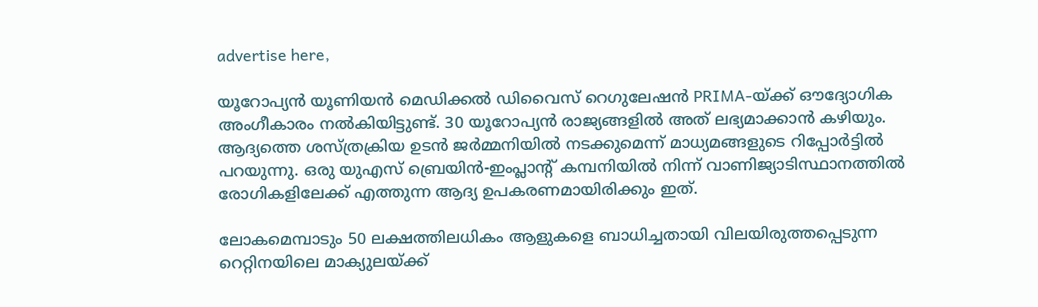advertise here,

യൂറോപ്യൻ യൂണിയൻ മെഡിക്കൽ ഡിവൈസ് റെഗുലേഷൻ PRIMA-യ്ക്ക് ഔദ്യോഗിക അംഗീകാരം നൽകിയിട്ടുണ്ട്. 30 യൂറോപ്യൻ രാജ്യങ്ങളിൽ അത് ലഭ്യമാക്കാൻ കഴിയും. ആദ്യത്തെ ശസ്ത്രക്രിയ ഉടൻ ജർമ്മനിയിൽ നടക്കുമെന്ന് മാധ്യമങ്ങളുടെ റിപ്പോർട്ടിൽ പറയുന്നു. ഒരു യുഎസ് ബ്രെയിൻ-ഇംപ്ലാന്റ് കമ്പനിയിൽ നിന്ന് വാണിജ്യാടിസ്ഥാനത്തിൽ രോഗികളിലേക്ക് എത്തുന്ന ആദ്യ ഉപകരണമായിരിക്കും ഇത്.

ലോകമെമ്പാടും 50 ലക്ഷത്തിലധികം ആളുകളെ ബാധിച്ചതായി വിലയിരുത്തപ്പെടുന്ന റെറ്റിനയിലെ മാക്യുലയ്ക്ക്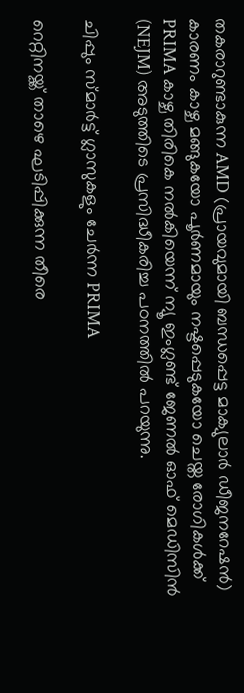തകരാറുണ്ടാകുന്ന AMD (പ്രായവുമായി ബന്ധപ്പെട്ട മാക്യുലാർ ഡീജനറേഷൻ) കാരണം കാഴ്ച മങ്ങുകയോ പൂർണമായും നഷ്ടപ്പെടുകയോ ചെയ്ത രോഗികൾക്ക് PRIMA കാഴ്ച തിരികെ നൽകിയെന്ന് ന്യൂ ഇംഗ്ലണ്ട് ജേണൽ ഓഫ് മെഡിസിൻ (NEJM) അടുത്തിടെ പ്രസിദ്ധീകരിച്ച പഠനത്തിൽ പറയുന്നു.

ചിപ്പും സ്മാർട്ട് ഗ്ലാസുകളും ചേർന്ന PRIMA

റെറ്റിനയ്ക്ക് താഴെ ഘടിപ്പിക്കുന്ന തീരെ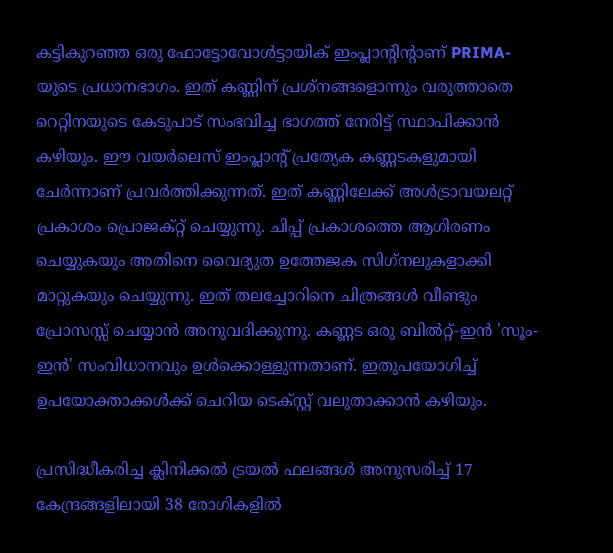കട്ടികുറഞ്ഞ ഒരു ഫോട്ടോവോൾട്ടായിക് ഇംപ്ലാന്റിന്റാണ് PRIMA-യുടെ പ്രധാനഭാഗം. ഇത് കണ്ണിന് പ്രശ്‌നങ്ങളൊന്നും വരുത്താതെ റെറ്റിനയുടെ കേടുപാട് സംഭവിച്ച ഭാഗത്ത് നേരിട്ട് സ്ഥാപിക്കാൻ കഴിയും. ഈ വയർലെസ് ഇംപ്ലാന്റ് പ്രത്യേക കണ്ണടകളുമായി ചേർന്നാണ് പ്രവർത്തിക്കുന്നത്. ഇത് കണ്ണിലേക്ക് അൾട്രാവയലറ്റ് പ്രകാശം പ്രൊജക്റ്റ് ചെയ്യുന്നു. ചിപ്പ് പ്രകാശത്തെ ആഗിരണം ചെയ്യുകയും അതിനെ വൈദ്യുത ഉത്തേജക സിഗ്‌നലുകളാക്കി മാറ്റുകയും ചെയ്യുന്നു. ഇത് തലച്ചോറിനെ ചിത്രങ്ങൾ വീണ്ടും പ്രോസസ്സ് ചെയ്യാൻ അനുവദിക്കുന്നു. കണ്ണട ഒരു ബിൽറ്റ്-ഇൻ 'സൂം-ഇൻ' സംവിധാനവും ഉൾക്കൊള്ളുന്നതാണ്. ഇതുപയോഗിച്ച് ഉപയോക്താക്കൾക്ക് ചെറിയ ടെക്സ്റ്റ് വലുതാക്കാൻ കഴിയും.

പ്രസിദ്ധീകരിച്ച ക്ലിനിക്കൽ ട്രയൽ ഫലങ്ങൾ അനുസരിച്ച് 17 കേന്ദ്രങ്ങളിലായി 38 രോഗികളിൽ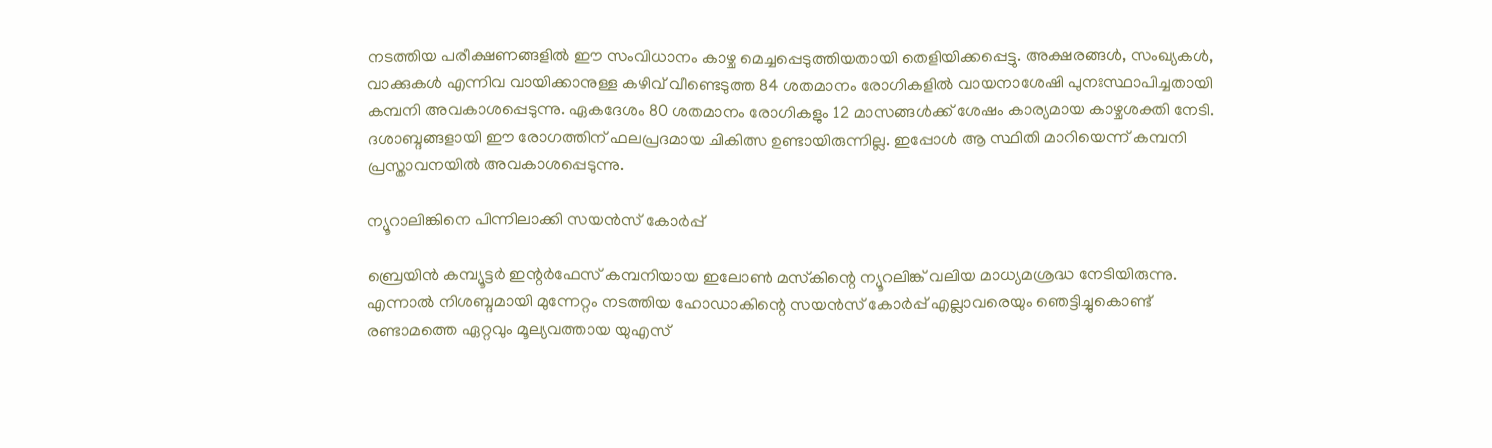നടത്തിയ പരീക്ഷണങ്ങളിൽ ഈ സംവിധാനം കാഴ്ച മെച്ചപ്പെടുത്തിയതായി തെളിയിക്കപ്പെട്ടു. അക്ഷരങ്ങൾ, സംഖ്യകൾ, വാക്കുകൾ എന്നിവ വായിക്കാനുള്ള കഴിവ് വീണ്ടെടുത്ത 84 ശതമാനം രോഗികളിൽ വായനാശേഷി പുനഃസ്ഥാപിച്ചതായി കമ്പനി അവകാശപ്പെടുന്നു. ഏകദേശം 80 ശതമാനം രോഗികളും 12 മാസങ്ങൾക്ക് ശേഷം കാര്യമായ കാഴ്ചശക്തി നേടി. ദശാബ്ദങ്ങളായി ഈ രോഗത്തിന് ഫലപ്രദമായ ചികിത്സ ഉണ്ടായിരുന്നില്ല. ഇപ്പോൾ ആ സ്ഥിതി മാറിയെന്ന് കമ്പനി പ്രസ്താവനയിൽ അവകാശപ്പെടുന്നു.

ന്യൂറാലിങ്കിനെ പിന്നിലാക്കി സയൻസ് കോർപ്പ്

ബ്രെയിൻ കമ്പ്യൂട്ടർ ഇന്റർഫേസ് കമ്പനിയായ ഇലോൺ മസ്‌കിന്റെ ന്യൂറലിങ്ക് വലിയ മാധ്യമശ്രദ്ധ നേടിയിരുന്നു. എന്നാൽ നിശബ്ദമായി മുന്നേറ്റം നടത്തിയ ഹോഡാകിന്റെ സയൻസ് കോർപ്പ് എല്ലാവരെയും ഞെട്ടിച്ചുകൊണ്ട് രണ്ടാമത്തെ ഏറ്റവും മൂല്യവത്തായ യുഎസ്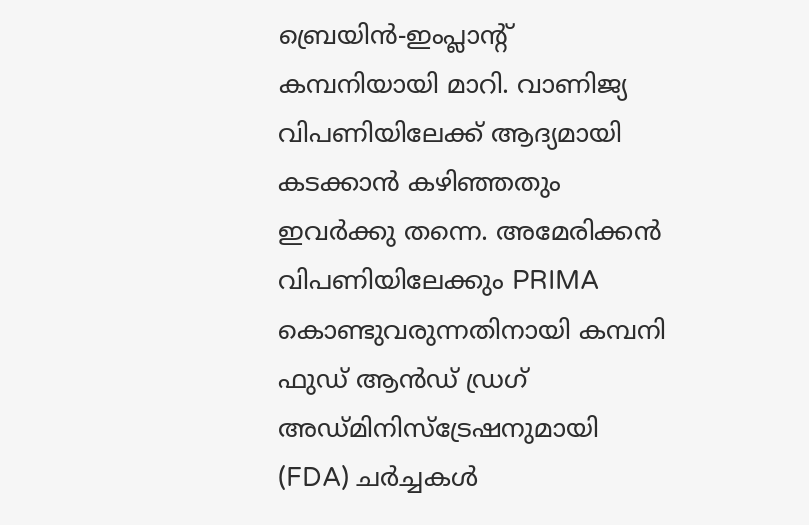ബ്രെയിൻ-ഇംപ്ലാന്റ് കമ്പനിയായി മാറി. വാണിജ്യ വിപണിയിലേക്ക് ആദ്യമായി കടക്കാൻ കഴിഞ്ഞതും ഇവർക്കു തന്നെ. അമേരിക്കൻ വിപണിയിലേക്കും PRIMA കൊണ്ടുവരുന്നതിനായി കമ്പനി ഫുഡ് ആൻഡ് ഡ്രഗ് അഡ്മിനിസ്‌ട്രേഷനുമായി (FDA) ചർച്ചകൾ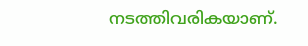നടത്തിവരികയാണ്.